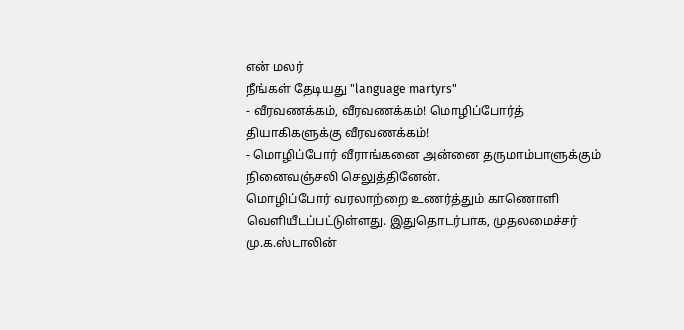என் மலர்
நீங்கள் தேடியது "language martyrs"
- வீரவணக்கம், வீரவணக்கம்! மொழிப்போர்த் தியாகிகளுக்கு வீரவணக்கம்!
- மொழிப்போர் வீராங்கனை அன்னை தருமாம்பாளுக்கும் நினைவஞ்சலி செலுத்தினேன்.
மொழிப்போர் வரலாற்றை உணர்த்தும் காணொளி வெளியீடப்பட்டுள்ளது. இதுதொடர்பாக, முதலமைச்சர் மு.க.ஸ்டாலின்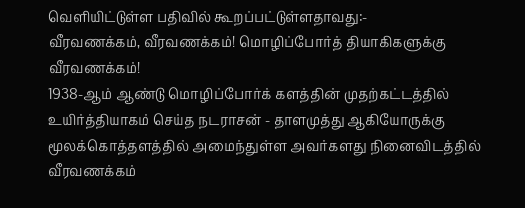வெளியிட்டுள்ள பதிவில் கூறப்பட்டுள்ளதாவது:-
வீரவணக்கம், வீரவணக்கம்! மொழிப்போர்த் தியாகிகளுக்கு வீரவணக்கம்!
1938-ஆம் ஆண்டு மொழிப்போர்க் களத்தின் முதற்கட்டத்தில் உயிர்த்தியாகம் செய்த நடராசன் - தாளமுத்து ஆகியோருக்கு மூலக்கொத்தளத்தில் அமைந்துள்ள அவர்களது நினைவிடத்தில் வீரவணக்கம்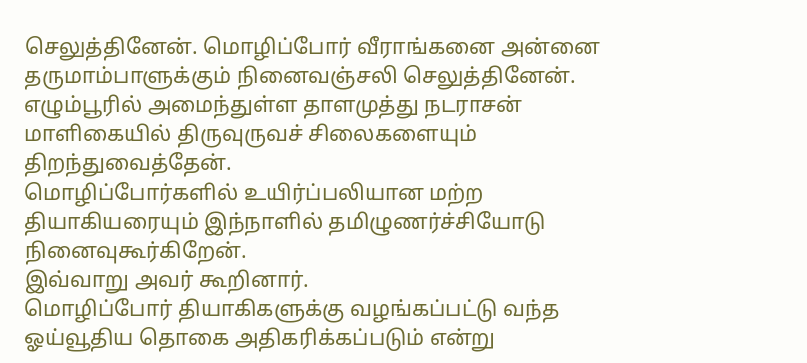செலுத்தினேன். மொழிப்போர் வீராங்கனை அன்னை தருமாம்பாளுக்கும் நினைவஞ்சலி செலுத்தினேன்.
எழும்பூரில் அமைந்துள்ள தாளமுத்து நடராசன் மாளிகையில் திருவுருவச் சிலைகளையும் திறந்துவைத்தேன்.
மொழிப்போர்களில் உயிர்ப்பலியான மற்ற தியாகியரையும் இந்நாளில் தமிழுணர்ச்சியோடு நினைவுகூர்கிறேன்.
இவ்வாறு அவர் கூறினார்.
மொழிப்போர் தியாகிகளுக்கு வழங்கப்பட்டு வந்த ஓய்வூதிய தொகை அதிகரிக்கப்படும் என்று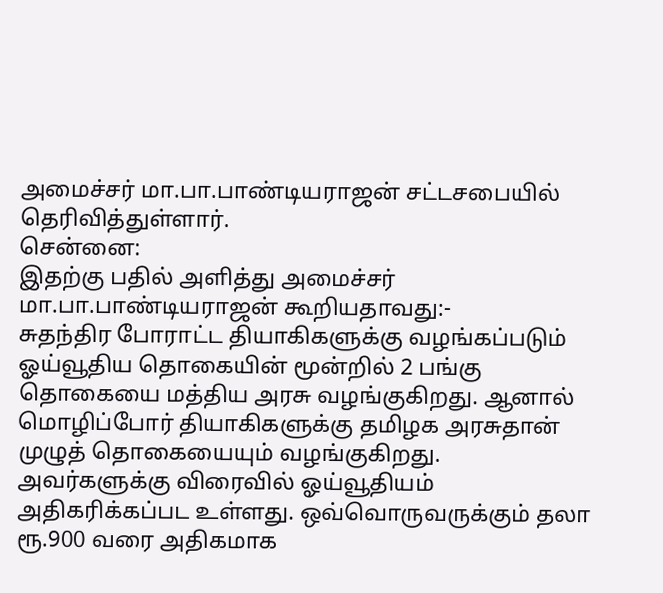அமைச்சர் மா.பா.பாண்டியராஜன் சட்டசபையில் தெரிவித்துள்ளார்.
சென்னை:
இதற்கு பதில் அளித்து அமைச்சர் மா.பா.பாண்டியராஜன் கூறியதாவது:-
சுதந்திர போராட்ட தியாகிகளுக்கு வழங்கப்படும் ஓய்வூதிய தொகையின் மூன்றில் 2 பங்கு தொகையை மத்திய அரசு வழங்குகிறது. ஆனால் மொழிப்போர் தியாகிகளுக்கு தமிழக அரசுதான் முழுத் தொகையையும் வழங்குகிறது. அவர்களுக்கு விரைவில் ஓய்வூதியம் அதிகரிக்கப்பட உள்ளது. ஒவ்வொருவருக்கும் தலா ரூ.900 வரை அதிகமாக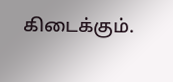கிடைக்கும்.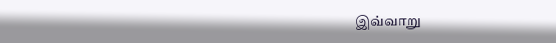இவ்வாறு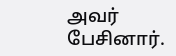அவர் பேசினார்.